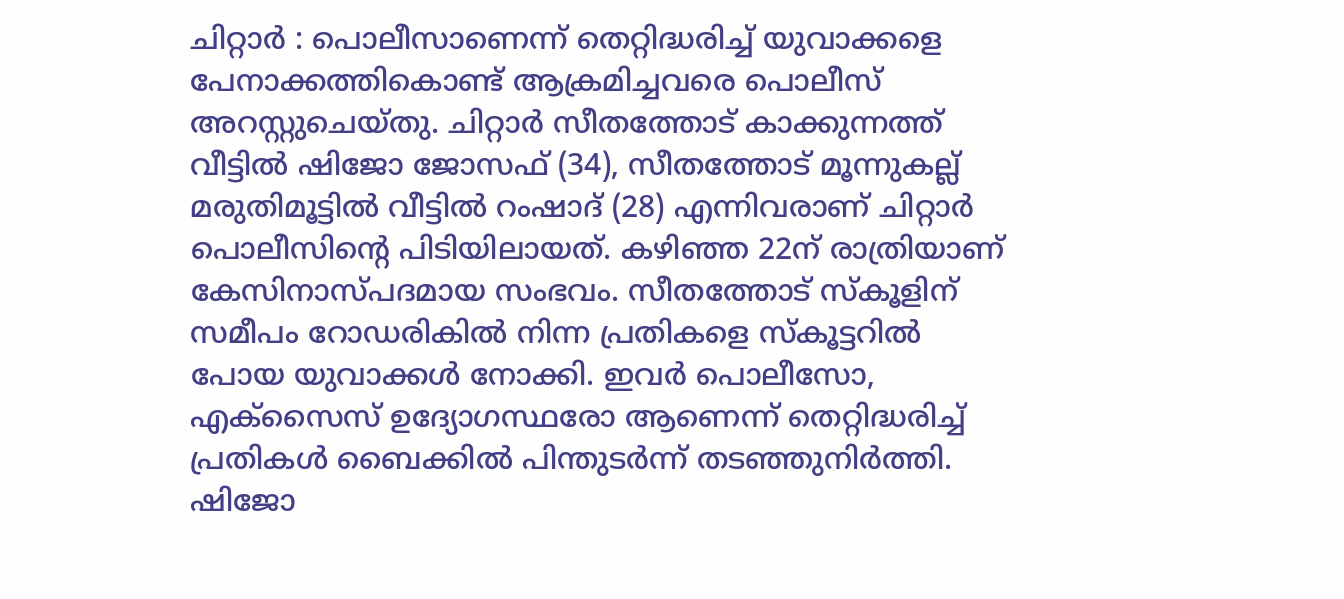ചിറ്റാർ : പൊലീസാണെന്ന് തെറ്റിദ്ധരിച്ച് യുവാക്കളെ പേനാക്കത്തികൊണ്ട് ആക്രമിച്ചവരെ പൊലീസ് അറസ്റ്റുചെയ്തു. ചിറ്റാർ സീതത്തോട് കാക്കുന്നത്ത് വീട്ടിൽ ഷിജോ ജോസഫ് (34), സീതത്തോട് മൂന്നുകല്ല് മരുതിമൂട്ടിൽ വീട്ടിൽ റംഷാദ് (28) എന്നിവരാണ് ചിറ്റാർ പൊലീസിന്റെ പിടിയിലായത്. കഴിഞ്ഞ 22ന് രാത്രിയാണ് കേസിനാസ്പദമായ സംഭവം. സീതത്തോട് സ്കൂളിന് സമീപം റോഡരികിൽ നിന്ന പ്രതികളെ സ്കൂട്ടറിൽ പോയ യുവാക്കൾ നോക്കി. ഇവർ പൊലീസോ, എക്സൈസ് ഉദ്യോഗസ്ഥരോ ആണെന്ന് തെറ്റിദ്ധരിച്ച് പ്രതികൾ ബൈക്കിൽ പിന്തുടർന്ന് തടഞ്ഞുനിർത്തി.
ഷിജോ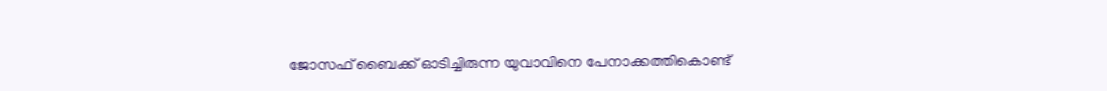ജോസഫ് ബൈക്ക് ഓടിച്ചിരുന്ന യുവാവിനെ പേനാക്കത്തികൊണ്ട്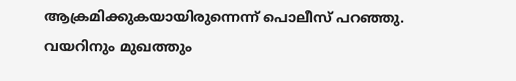ആക്രമിക്കുകയായിരുന്നെന്ന് പൊലീസ് പറഞ്ഞു. വയറിനും മുഖത്തും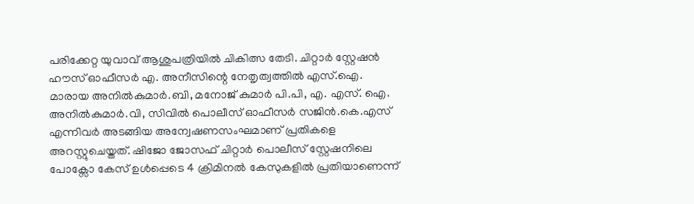പരിക്കേറ്റ യുവാവ് ആശുപത്രിയിൽ ചികിത്സ തേടി. ചിറ്റാർ സ്റ്റേഷൻ ഹൗസ് ഓഫീസർ എ. അനീസിന്റെ നേതൃത്വത്തിൽ എസ്.ഐ. മാരായ അനിൽകുമാർ.ബി, മനോജ് കുമാർ പി.പി, എ. എസ്. ഐ. അനിൽകുമാർ.വി, സിവിൽ പൊലീസ് ഓഫീസർ സജിൻ.കെ.എസ് എന്നിവർ അടങ്ങിയ അന്വേഷണസംഘമാണ് പ്രതികളെ അറസ്റ്റുചെയ്തത്. ഷിജോ ജോസഫ് ചിറ്റാർ പൊലീസ് സ്റ്റേഷനിലെ പോക്സോ കേസ് ഉൾപ്പെടെ 4 ക്രിമിനൽ കേസുകളിൽ പ്രതിയാണെന്ന്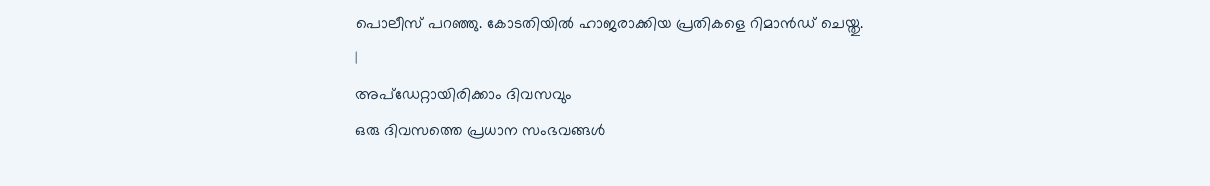പൊലീസ് പറഞ്ഞു. കോടതിയിൽ ഹാജരാക്കിയ പ്രതികളെ റിമാൻഡ് ചെയ്തു.
|
അപ്ഡേറ്റായിരിക്കാം ദിവസവും
ഒരു ദിവസത്തെ പ്രധാന സംഭവങ്ങൾ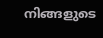നിങ്ങളുടെ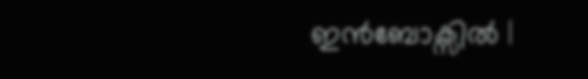ഇൻബോക്സിൽ |